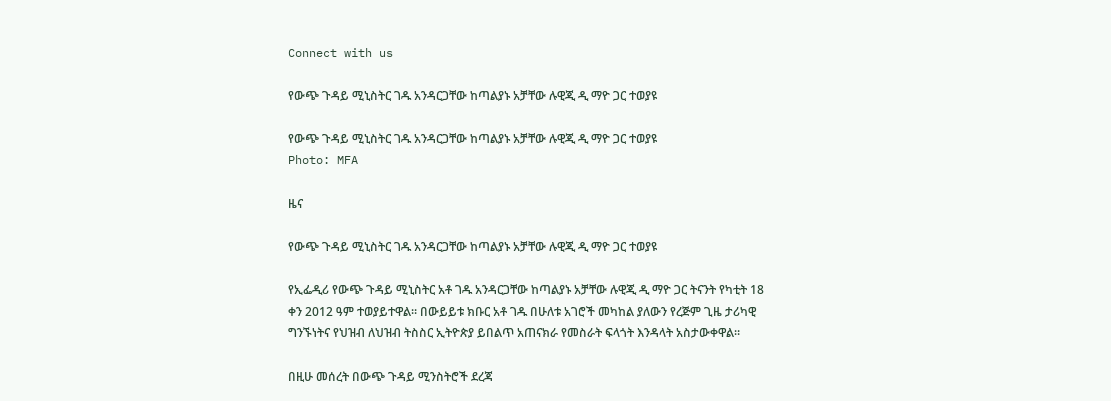Connect with us

የውጭ ጉዳይ ሚኒስትር ገዱ አንዳርጋቸው ከጣልያኑ አቻቸው ሉዊጂ ዲ ማዮ ጋር ተወያዩ

የውጭ ጉዳይ ሚኒስትር ገዱ አንዳርጋቸው ከጣልያኑ አቻቸው ሉዊጂ ዲ ማዮ ጋር ተወያዩ
Photo: MFA

ዜና

የውጭ ጉዳይ ሚኒስትር ገዱ አንዳርጋቸው ከጣልያኑ አቻቸው ሉዊጂ ዲ ማዮ ጋር ተወያዩ

የኢፌዲሪ የውጭ ጉዳይ ሚኒስትር አቶ ገዱ አንዳርጋቸው ከጣልያኑ አቻቸው ሉዊጂ ዲ ማዮ ጋር ትናንት የካቲት 18 ቀን 2012 ዓም ተወያይተዋል። በውይይቱ ክቡር አቶ ገዱ በሁለቱ አገሮች መካከል ያለውን የረጅም ጊዜ ታሪካዊ ግንኙነትና የህዝብ ለህዝብ ትስስር ኢትዮጵያ ይበልጥ አጠናክራ የመስራት ፍላጎት እንዳላት አስታውቀዋል።

በዚሁ መሰረት በውጭ ጉዳይ ሚንስትሮች ደረጃ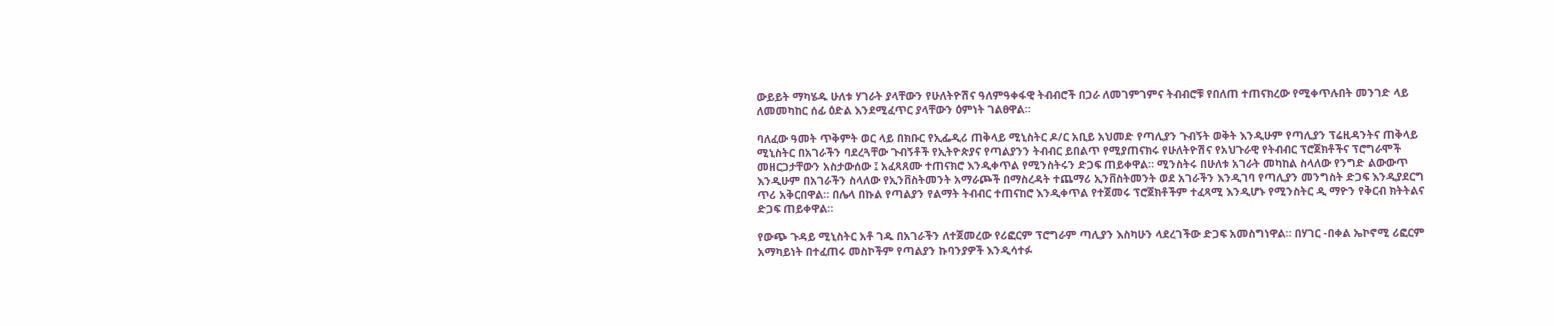ውይይት ማካሄዱ ሁለቱ ሃገራት ያላቸውን የሁለትዮሽና ዓለምዓቀፋዊ ትብብሮች በጋራ ለመገምገምና ትብብሮቹ የበለጠ ተጠናክረው የሚቀጥሉበት መንገድ ላይ ለመመካከር ሰፊ ዕድል እንደሚፈጥር ያላቸውን ዕምነት ገልፀዋል።

ባለፈው ዓመት ጥቅምት ወር ላይ በክቡር የኢፌዲሪ ጠቅላይ ሚኒስትር ዶ/ር አቢይ አህመድ የጣሊያን ጉብኝት ወቅት እንዲሁም የጣሊያን ፕሬዚዳንትና ጠቅላይ ሚኒስትር በአገራችን ባደረጓቸው ጉብኝቶች የኢትዮጵያና የጣልያንን ትብብር ይበልጥ የሚያጠናክሩ የሁለትዮሽና የአህጉራዊ የትብብር ፕሮጀክቶችና ፕሮግራሞች መዘርጋታቸውን አስታውሰው ፤ አፈጻጸሙ ተጠናክሮ እንዲቀጥል የሚንስትሩን ድጋፍ ጠይቀዋል። ሚንስትሩ በሁለቱ አገራት መካከል ስላለው የንግድ ልውውጥ እንዲሁም በአገራችን ስላለው የኢንቨስትመንት አማራጮች በማስረዳት ተጨማሪ ኢንቨስትመንት ወደ አገራችን እንዲገባ የጣሊያን መንግስት ድጋፍ እንዲያደርግ ጥሪ አቅርበዋል። በሌላ በኩል የጣልያን የልማት ትብብር ተጠናከሮ እንዲቀጥል የተጀመሩ ፕሮጀክቶችም ተፈጻሚ እንዲሆኑ የሚንስትር ዲ ማዮን የቅርብ ክትትልና ድጋፍ ጠይቀዋል።

የውጭ ጉዳይ ሚኒስትር አቶ ገዱ በአገራችን ለተጀመረው የሪፎርም ፕሮግራም ጣሊያን እስካሁን ላደረገችው ድጋፍ አመስግነዋል። በሃገር -በቀል ኤኮኖሚ ሪፎርም አማካይነት በተፈጠሩ መስኮችም የጣልያን ኩባንያዎች እንዲሳተፉ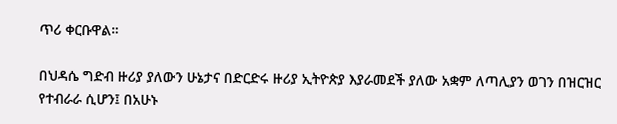ጥሪ ቀርቡዋል።

በህዳሴ ግድብ ዙሪያ ያለውን ሁኔታና በድርድሩ ዙሪያ ኢትዮጵያ እያራመደች ያለው አቋም ለጣሊያን ወገን በዝርዝር የተብራራ ሲሆን፤ በአሁኑ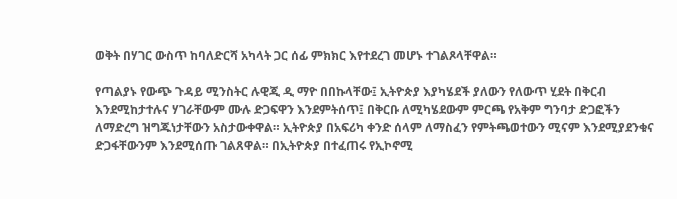ወቅት በሃገር ውስጥ ከባለድርሻ አካላት ጋር ሰፊ ምክክር እየተደረገ መሆኑ ተገልጾላቸዋል።

የጣልያኑ የውጭ ጉዳይ ሚንስትር ሉዊጂ ዲ ማዮ በበኩላቸው፤ ኢትዮጵያ እያካሄደች ያለውን የለውጥ ሂደት በቅርብ እንደሚከታተሉና ሃገራቸውም ሙሉ ድጋፍዋን እንደምትሰጥ፤ በቅርቡ ለሚካሄደውም ምርጫ የአቅም ግንባታ ድጋፎችን ለማድረግ ዝግጁነታቸውን አስታውቀዋል። ኢትዮጵያ በአፍሪካ ቀንድ ሰላም ለማስፈን የምትጫወተውን ሚናም እንደሚያደንቁና ድጋፋቸውንም እንደሚሰጡ ገልጸዋል። በኢትዮጵያ በተፈጠሩ የኢኮኖሚ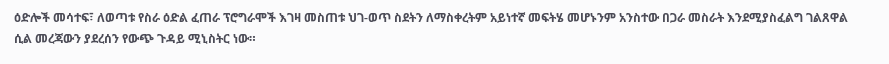ዕድሎች መሳተፍ፣ ለወጣቱ የስራ ዕድል ፈጠራ ፕሮግራሞች እገዛ መስጠቱ ህገ-ወጥ ስደትን ለማስቀረትም አይነተኛ መፍትሄ መሆኑንም አንስተው በጋራ መስራት እንደሚያስፈልግ ገልጸዋል ሲል መረጃውን ያደረሰን የውጭ ጉዳይ ሚኒስትር ነው።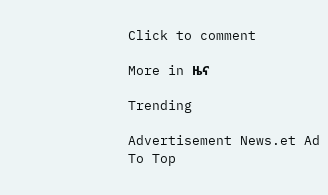Click to comment

More in ዜና

Trending

Advertisement News.et Ad
To Top